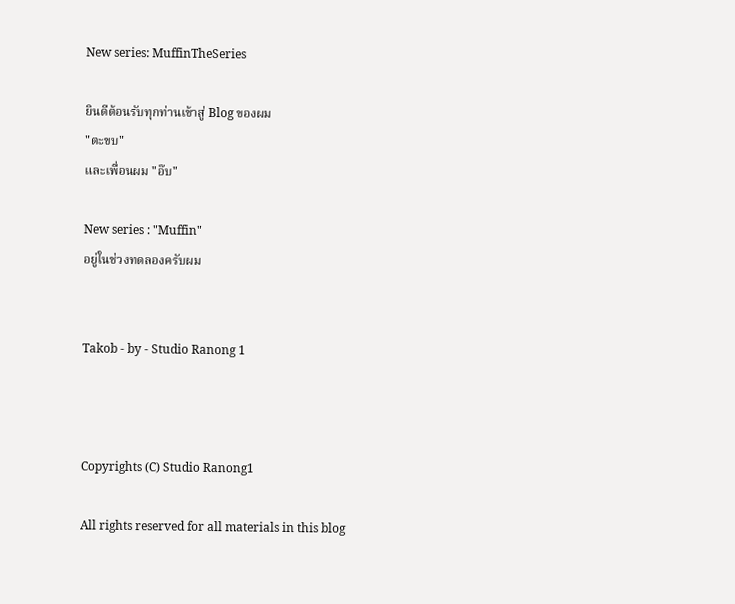New series: MuffinTheSeries

ยินดีต้อนรับทุกท่านเข้าสู่ Blog ของผม
"ตะขบ"
และเพื่อนผม "อ๊บ"

New series : "Muffin"
อยู่ในช่วงทดลองครับผม


Takob - by - Studio Ranong 1



Copyrights (C) Studio Ranong1

All rights reserved for all materials in this blog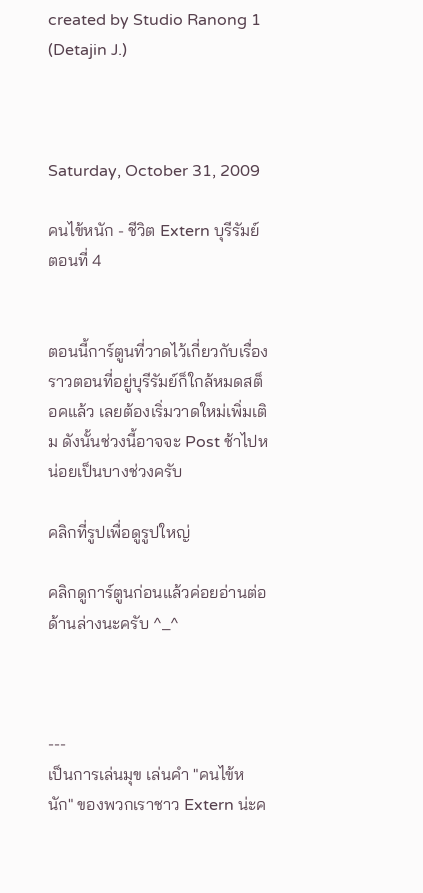created by Studio Ranong 1 (Detajin J.)



Saturday, October 31, 2009

คนไข้หนัก - ชีวิต Extern บุรีรัมย์ ตอนที่ 4


ตอนนี้การ์ตูนที่วาดไว้เกี่ยวกับเรื่องราวตอนที่อยู่บุรีรัมย์ก็ใกล้หมดสต็อคแล้ว เลยต้องเริ่มวาดใหม่เพิ่มเติม ดังนั้นช่วงนี้อาจจะ Post ช้าไปหน่อยเป็นบางช่วงครับ

คลิกที่รูปเพื่อดูรูปใหญ่

คลิกดูการ์ตูนก่อนแล้วค่อยอ่านต่อด้านล่างนะครับ ^_^



---
เป็นการเล่นมุข เล่นคำ "คนไข้หนัก" ของพวกเราชาว Extern น่ะค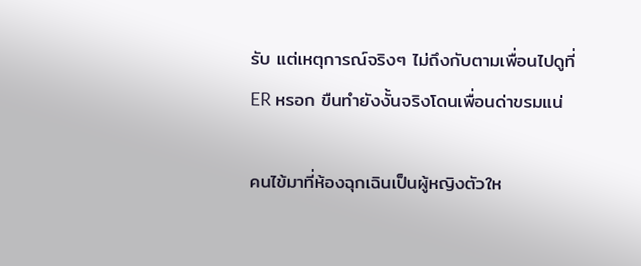รับ แต่เหตุการณ์จริงๆ ไม่ถึงกับตามเพื่อนไปดูที่ ER หรอก ขืนทำยังงั้นจริงโดนเพื่อนด่าขรมแน่

คนไข้มาที่ห้องฉุกเฉินเป็นผู้หญิงตัวให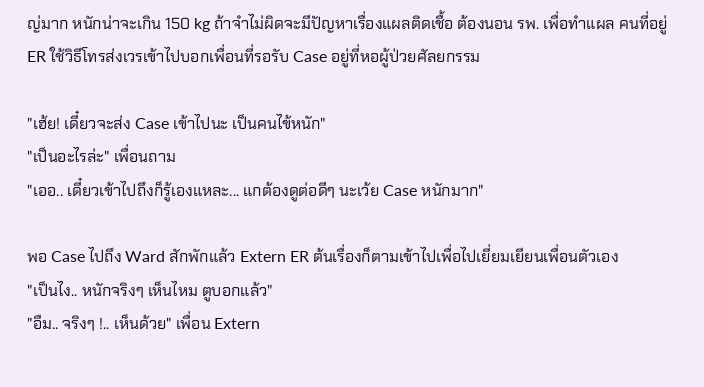ญ่มาก หนักน่าจะเกิน 150 kg ถ้าจำไม่ผิดจะมีปัญหาเรื่องแผลติดเชื้อ ต้องนอน รพ. เพื่อทำแผล คนที่อยู่ ER ใช้วิธีโทรส่งเวรเข้าไปบอกเพื่อนที่รอรับ Case อยู่ที่หอผู้ป่วยศัลยกรรม

"เฮ้ย! เดี๋ยวจะส่ง Case เข้าไปนะ เป็นคนไข้หนัก"
"เป็นอะไรล่ะ" เพื่อนถาม
"เออ.. เดี๋ยวเข้าไปถึงก็รู้เองแหละ... แกต้องดูต่อดีๆ นะเว้ย Case หนักมาก"

พอ Case ไปถึง Ward สักพักแล้ว Extern ER ต้นเรื่องก็ตามเข้าไปเพื่อไปเยี่ยมเยียนเพื่อนตัวเอง
"เป็นไง.. หนักจริงๆ เห็นไหม ตูบอกแล้ว"
"อืม.. จริงๆ !.. เห็นด้วย" เพื่อน Extern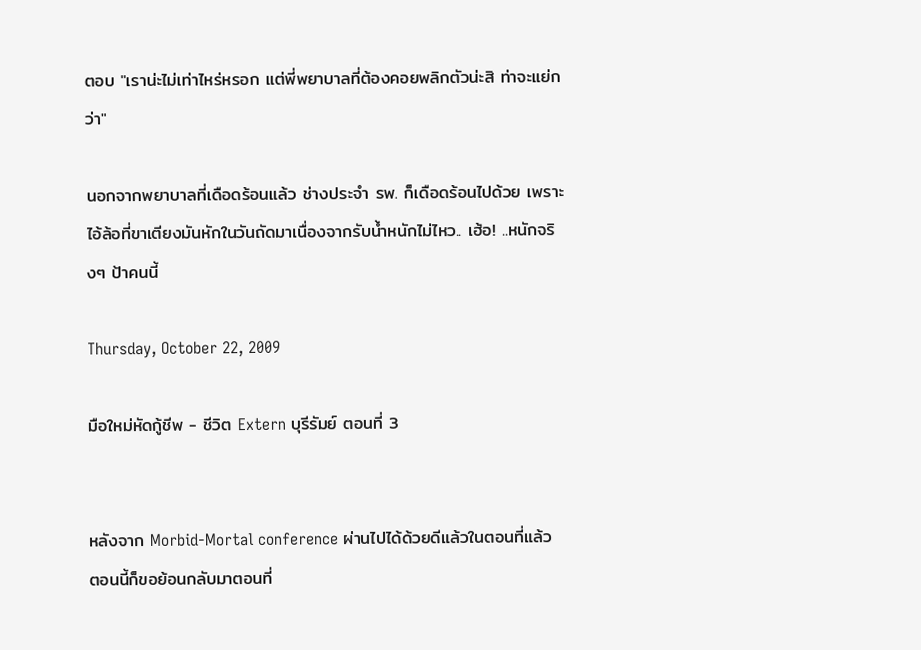ตอบ "เราน่ะไม่เท่าไหร่หรอก แต่พี่พยาบาลที่ต้องคอยพลิกตัวน่ะสิ ท่าจะแย่กว่า"

นอกจากพยาบาลที่เดือดร้อนแล้ว ช่างประจำ รพ. ก็เดือดร้อนไปด้วย เพราะไอ้ล้อที่ขาเตียงมันหักในวันถัดมาเนื่องจากรับน้ำหนักไม่ไหว.. เฮ้อ! ..หนักจริงๆ ป้าคนนี้

Thursday, October 22, 2009

มือใหม่หัดกู้ชีพ - ชีวิต Extern บุรีรัมย์ ตอนที่ 3


หลังจาก Morbid-Mortal conference ผ่านไปได้ด้วยดีแล้วในตอนที่แล้ว ตอนนี้ก็ขอย้อนกลับมาตอนที่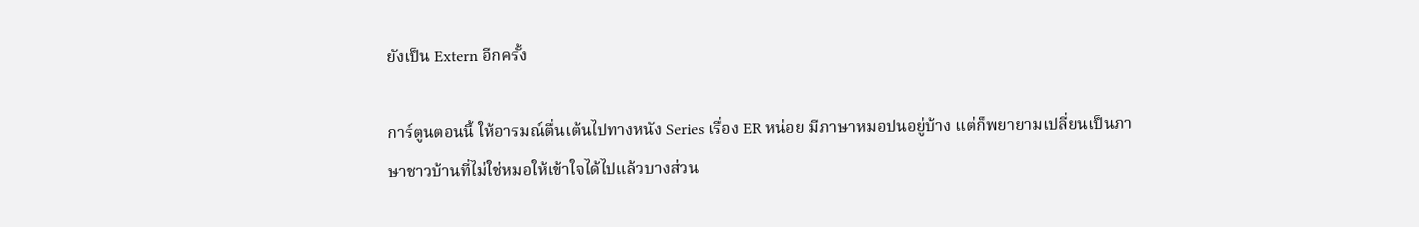ยังเป็น Extern อีกครั้ง

การ์ตูนตอนนี้ ให้อารมณ์ตื่นเต้นไปทางหนัง Series เรื่อง ER หน่อย มีภาษาหมอปนอยู่บ้าง แต่ก็พยายามเปลี่ยนเป็นภาษาชาวบ้านที่ไม่ใช่หมอให้เข้าใจได้ไปแล้วบางส่วน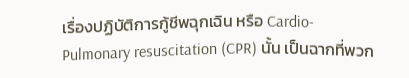เรื่องปฏิบัติการกู้ชีพฉุกเฉิน หรือ Cardio-Pulmonary resuscitation (CPR) นั้น เป็นฉากที่พวก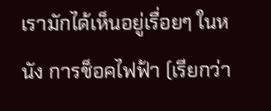เรามักได้เห็นอยู่เรื่อยๆ ในหนัง การช็อคไฟฟ้า (เรียกว่า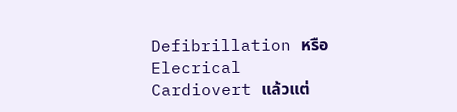Defibrillation หรือ Elecrical Cardiovert แล้วแต่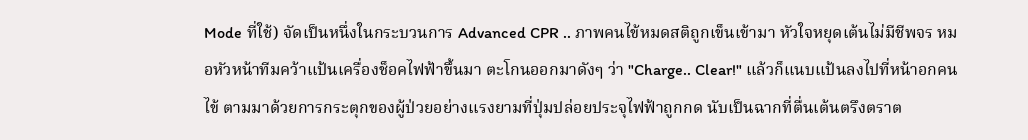Mode ที่ใช้) จัดเป็นหนึ่งในกระบวนการ Advanced CPR .. ภาพคนไข้หมดสติถูกเข็นเข้ามา หัวใจหยุดเต้นไม่มีชีพจร หมอหัวหน้าทีมคว้าแป้นเครื่องช็อคไฟฟ้าขึ้นมา ตะโกนออกมาดังๆ ว่า "Charge.. Clear!" แล้วก็แนบแป้นลงไปที่หน้าอกคนไข้ ตามมาด้วยการกระตุกของผู้ป่วยอย่างแรงยามที่ปุ่มปล่อยประจุไฟฟ้าถูกกด นับเป็นฉากที่ตื่นเต้นตรึงตราต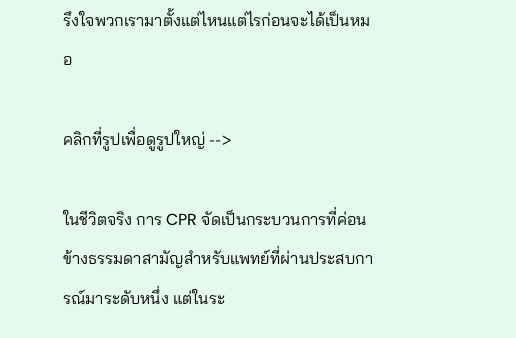รึงใจพวกเรามาตั้งแต่ไหนแต่ไรก่อนจะได้เป็นหมอ

คลิกที่รูปเพื่อดูรูปใหญ่ -->

ในชีวิตจริง การ CPR จัดเป็นกระบวนการที่ค่อนข้างธรรมดาสามัญสำหรับแพทย์ที่ผ่านประสบการณ์มาระดับหนึ่ง แต่ในระ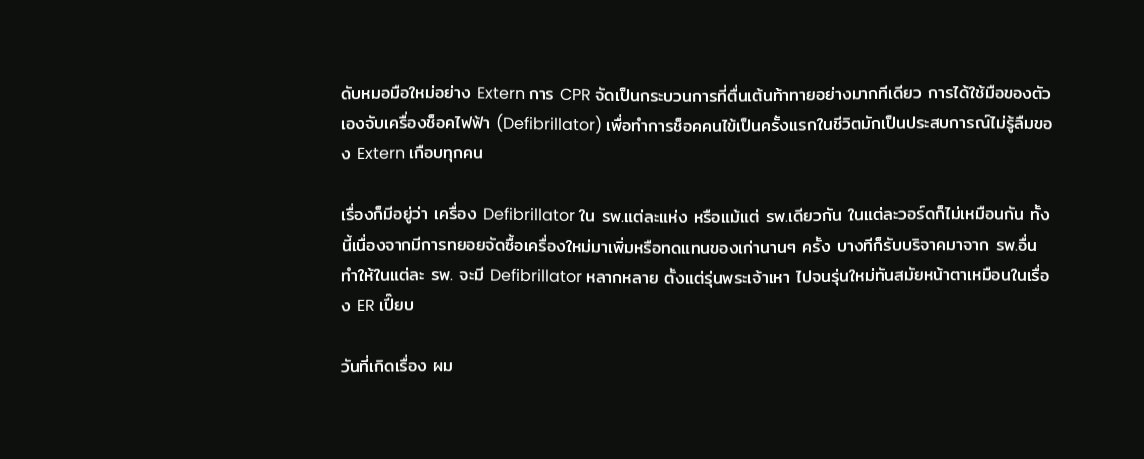ดับหมอมือใหม่อย่าง Extern การ CPR จัดเป็นกระบวนการที่ตื่นเต้นท้าทายอย่างมากทีเดียว การได้ใช้มือของตัวเองจับเครื่องช็อคไฟฟ้า (Defibrillator) เพื่อทำการช็อคคนไข้เป็นครั้งแรกในชีวิตมักเป็นประสบการณ์ไม่รู้ลืมของ Extern เกือบทุกคน

เรื่องก็มีอยู่ว่า เครื่อง Defibrillator ใน รพ.แต่ละแห่ง หรือแม้แต่ รพ.เดียวกัน ในแต่ละวอร์ดก็ไม่เหมือนกัน ทั้งนี้เนื่องจากมีการทยอยจัดซื้อเครื่องใหม่มาเพิ่มหรือทดแทนของเก่านานๆ ครั้ง บางทีก็รับบริจาคมาจาก รพ.อื่น ทำให้ในแต่ละ รพ. จะมี Defibrillator หลากหลาย ตั้งแต่รุ่นพระเจ้าเหา ไปจนรุ่นใหม่ทันสมัยหน้าตาเหมือนในเรื่อง ER เปี๊ยบ

วันที่เกิดเรื่อง ผม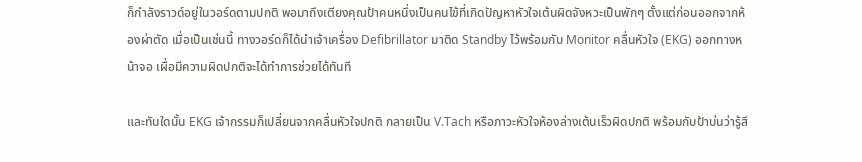ก็กำลังราวด์อยู่ในวอร์ดตามปกติ พอมาถึงเตียงคุณป้าคนหนึ่งเป็นคนไข้ที่เกิดปัญหาหัวใจเต้นผิดจังหวะเป็นพักๆ ตั้งแต่ก่อนออกจากห้องผ่าตัด เมื่อเป็นเช่นนี้ ทางวอร์ดก็ได้นำเจ้าเครื่อง Defibrillator มาติด Standby ไว้พร้อมกับ Monitor คลื่นหัวใจ (EKG) ออกทางหน้าจอ เผื่อมีความผิดปกติจะได้ทำการช่วยได้ทันที

และทันใดนั้น EKG เจ้ากรรมก็เปลี่ยนจากคลื่นหัวใจปกติ กลายเป็น V.Tach หรือภาวะหัวใจห้องล่างเต้นเร็วผิดปกติ พร้อมกับป้าบ่นว่ารู้สึ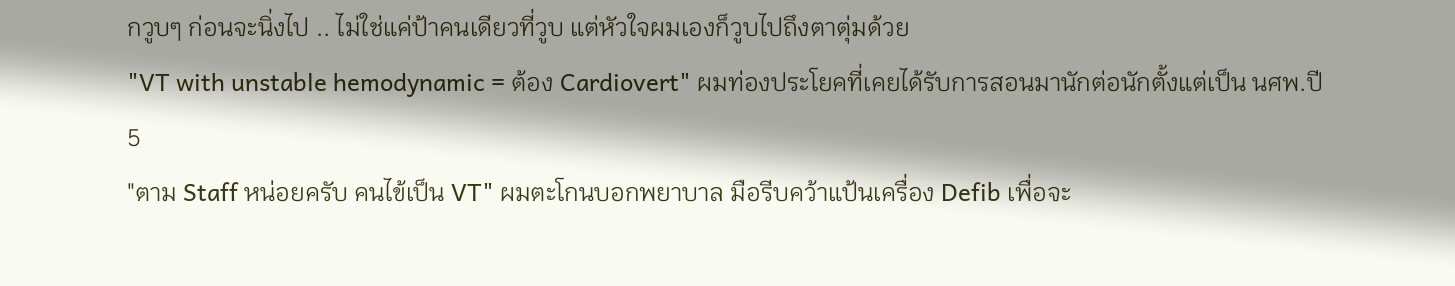กวูบๆ ก่อนจะนิ่งไป .. ไม่ใช่แค่ป้าคนเดียวที่วูบ แต่หัวใจผมเองก็วูบไปถึงตาตุ่มด้วย
"VT with unstable hemodynamic = ต้อง Cardiovert" ผมท่องประโยคที่เคยได้รับการสอนมานักต่อนักตั้งแต่เป็น นศพ.ปี 5
"ตาม Staff หน่อยครับ คนไข้เป็น VT" ผมตะโกนบอกพยาบาล มือรีบคว้าแป้นเครื่อง Defib เพื่อจะ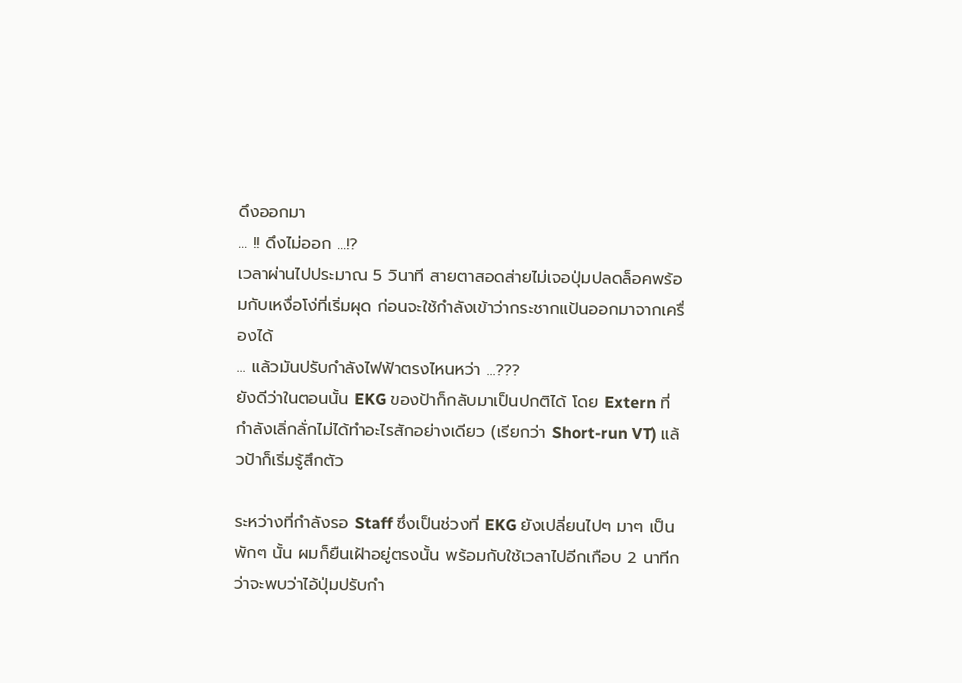ดึงออกมา
... !! ดึงไม่ออก ...!?
เวลาผ่านไปประมาณ 5 วินาที สายตาสอดส่ายไม่เจอปุ่มปลดล็อคพร้อมกับเหงื่อโง่ที่เริ่มผุด ก่อนจะใช้กำลังเข้าว่ากระชากแป้นออกมาจากเครื่องได้
... แล้วมันปรับกำลังไฟฟ้าตรงไหนหว่า ...???
ยังดีว่าในตอนนั้น EKG ของป้าก็กลับมาเป็นปกติได้ โดย Extern ที่กำลังเลิ่กลั่กไม่ได้ทำอะไรสักอย่างเดียว (เรียกว่า Short-run VT) แล้วป้าก็เริ่มรู้สึกตัว

ระหว่างที่กำลังรอ Staff ซึ่งเป็นช่วงที่ EKG ยังเปลี่ยนไปๆ มาๆ เป็นพักๆ นั้น ผมก็ยืนเฝ้าอยู่ตรงนั้น พร้อมกับใช้เวลาไปอีกเกือบ 2 นาทีกว่าจะพบว่าไอ้ปุ่มปรับกำ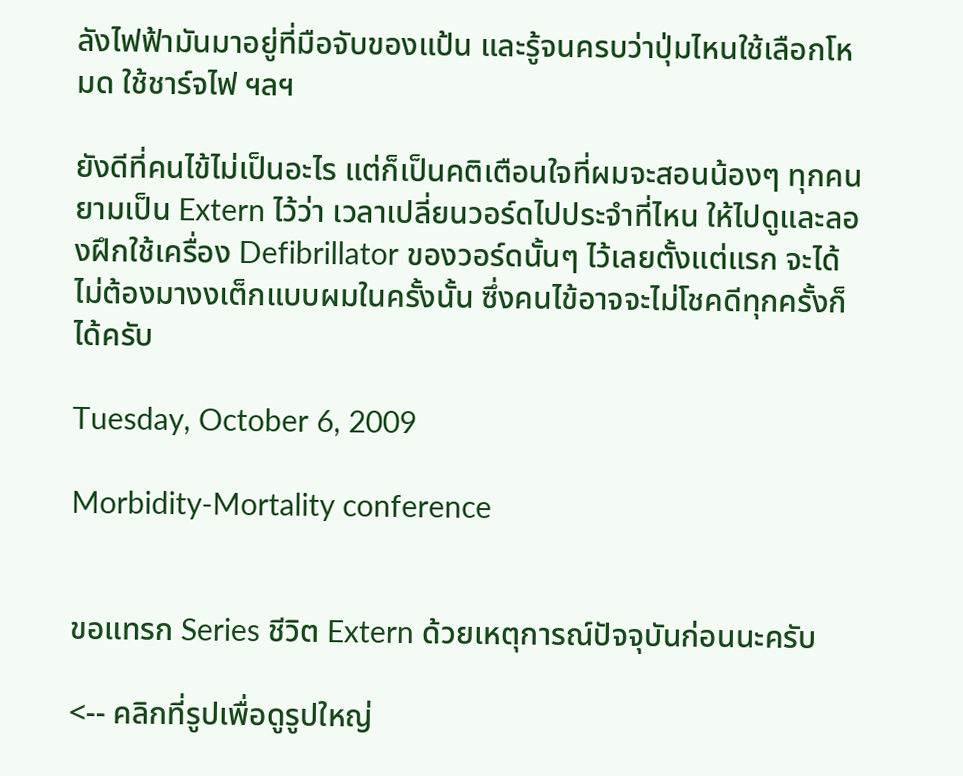ลังไฟฟ้ามันมาอยู่ที่มือจับของแป้น และรู้จนครบว่าปุ่มไหนใช้เลือกโหมด ใช้ชาร์จไฟ ฯลฯ

ยังดีที่คนไข้ไม่เป็นอะไร แต่ก็เป็นคติเตือนใจที่ผมจะสอนน้องๆ ทุกคนยามเป็น Extern ไว้ว่า เวลาเปลี่ยนวอร์ดไปประจำที่ไหน ให้ไปดูและลองฝึกใช้เครื่อง Defibrillator ของวอร์ดนั้นๆ ไว้เลยตั้งแต่แรก จะได้ไม่ต้องมางงเต็กแบบผมในครั้งนั้น ซึ่งคนไข้อาจจะไม่โชคดีทุกครั้งก็ได้ครับ

Tuesday, October 6, 2009

Morbidity-Mortality conference


ขอแทรก Series ชีวิต Extern ด้วยเหตุการณ์ปัจจุบันก่อนนะครับ

<-- คลิกที่รูปเพื่อดูรูปใหญ่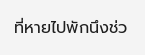ที่หายไปพักนึงช่ว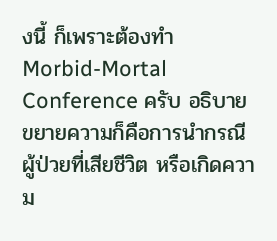งนี้ ก็เพราะต้องทำ Morbid-Mortal Conference ครับ อธิบายขยายความก็คือการนำกรณีผู้ป่วยที่เสียชีวิต หรือเกิดความ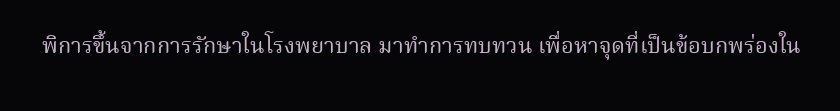พิการขึ้นจากการรักษาในโรงพยาบาล มาทำการทบทวน เพื่อหาจุดที่เป็นข้อบกพร่องใน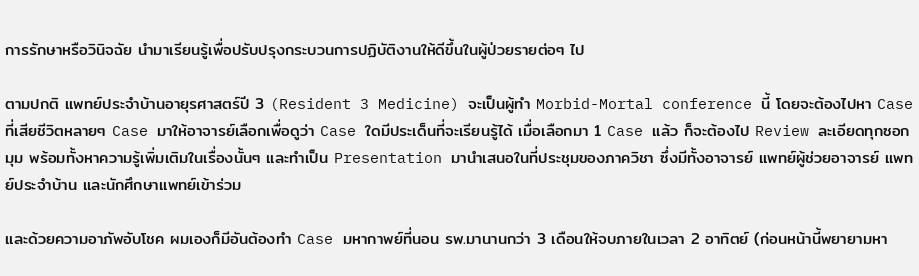การรักษาหรือวินิจฉัย นำมาเรียนรู้เพื่อปรับปรุงกระบวนการปฏิบัติงานให้ดีขึ้นในผู้ป่วยรายต่อๆ ไป

ตามปกติ แพทย์ประจำบ้านอายุรศาสตร์ปี 3 (Resident 3 Medicine) จะเป็นผู้ทำ Morbid-Mortal conference นี้ โดยจะต้องไปหา Case ที่เสียชีวิตหลายๆ Case มาให้อาจารย์เลือกเพื่อดูว่า Case ใดมีประเด็นที่จะเรียนรู้ได้ เมื่อเลือกมา 1 Case แล้ว ก็จะต้องไป Review ละเอียดทุกซอกมุม พร้อมทั้งหาความรู้เพิ่มเติมในเรื่องนั้นๆ และทำเป็น Presentation มานำเสนอในที่ประชุมของภาควิชา ซึ่งมีทั้งอาจารย์ แพทย์ผู้ช่วยอาจารย์ แพทย์ประจำบ้าน และนักศึกษาแพทย์เข้าร่วม

และด้วยความอาภัพอับโชค ผมเองก็มีอันต้องทำ Case มหากาพย์ที่นอน รพ.มานานกว่า 3 เดือนให้จบภายในเวลา 2 อาทิตย์ (ก่อนหน้านี้พยายามหา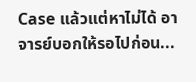Case แล้วแต่หาไม่ได้ อาจารย์บอกให้รอไปก่อน...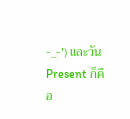-_-') และวัน Present ก็คือ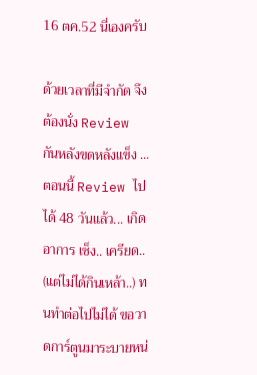16 ตค.52 นี่เองครับ

ด้วยเวลาที่มีจำกัด จึงต้องนั่ง Review กันหลังขดหลังแข็ง ... ตอนนี้ Review ไปได้ 48 วันแล้ว... เกิดอาการ เซ็ง.. เครียด.. (แต่ไม่ได้กินเหล้า..) ทนทำต่อไปไม่ได้ ขอวาดการ์ตูนมาระบายหน่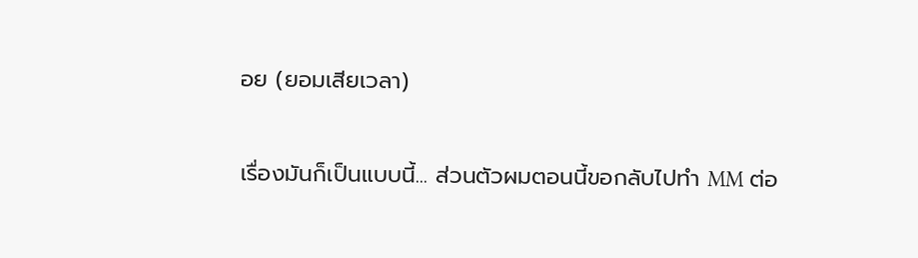อย (ยอมเสียเวลา)

เรื่องมันก็เป็นแบบนี้... ส่วนตัวผมตอนนี้ขอกลับไปทำ MM ต่อ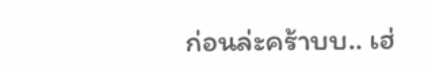ก่อนล่ะคร้าบบ.. เฮ่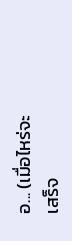อ... (เมื่อไหร่จะเสร็จ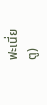ฟะเนี่ย ตู)